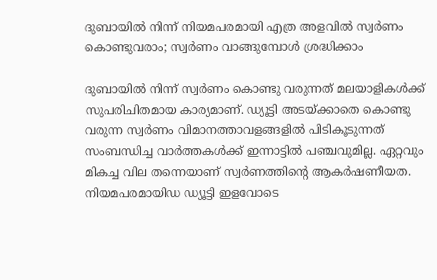ദുബായിൽ നിന്ന് നിയമപരമായി എത്ര അളവിൽ സ്വർണം കൊണ്ടുവരാം; സ്വർണം വാങ്ങുമ്പോൾ ശ്രദ്ധിക്കാം

ദുബായിൽ നിന്ന് സ്വർണം കൊണ്ടു വരുന്നത് മലയാളികൾക്ക് സുപരിചിതമായ കാര്യമാണ്. ഡ്യൂട്ടി അടയ്ക്കാതെ കൊണ്ടു വരുന്ന സ്വർണം വിമാനത്താവളങ്ങളിൽ പിടികൂടുന്നത് സംബന്ധിച്ച വാർത്തകൾക്ക് ഇന്നാട്ടിൽ പഞ്ചവുമില്ല. ഏറ്റവും മികച്ച വില തന്നെയാണ് സ്വർണത്തിന്റെ ആകർഷണീയത. നിയമപരമായിഡ ഡ്യൂട്ടി ഇളവോടെ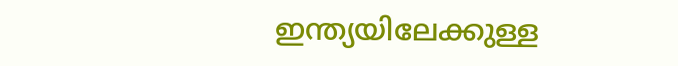ഇന്ത്യയിലേക്കുള്ള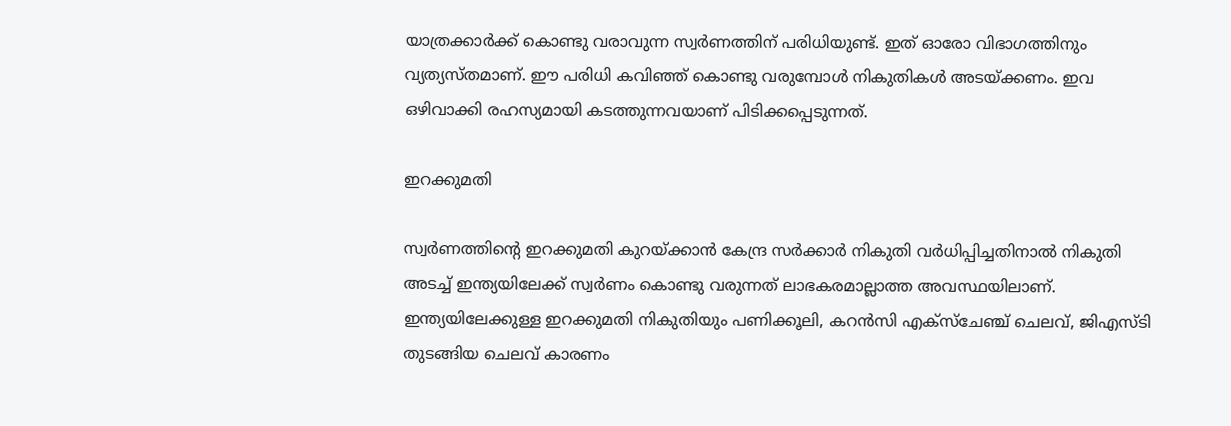യാത്രക്കാർക്ക് കൊണ്ടു വരാവുന്ന സ്വർണത്തിന് പരിധിയുണ്ട്. ഇത് ഓരോ വിഭാഗത്തിനും വ്യത്യസ്തമാണ്. ഈ പരിധി കവിഞ്ഞ് കൊണ്ടു വരുമ്പോൾ നികുതികൾ അടയ്ക്കണം. ഇവ ഒഴിവാക്കി രഹസ്യമായി കടത്തുന്നവയാണ് പിടിക്കപ്പെടുന്നത്.

ഇറക്കുമതി

സ്വർണത്തിന്റെ ഇറക്കുമതി കുറയ്ക്കാൻ കേന്ദ്ര സർക്കാർ നികുതി വർധിപ്പിച്ചതിനാൽ നികുതി അടച്ച് ഇന്ത്യയിലേക്ക് സ്വർണം കൊണ്ടു വരുന്നത് ലാഭകരമാല്ലാത്ത അവസ്ഥയിലാണ്. ഇന്ത്യയിലേക്കുള്ള ഇറക്കുമതി നികുതിയും പണിക്കൂലി, കറൻസി എക്സ്ചേഞ്ച് ചെലവ്, ജിഎസ്ടി തുടങ്ങിയ ചെലവ് കാരണം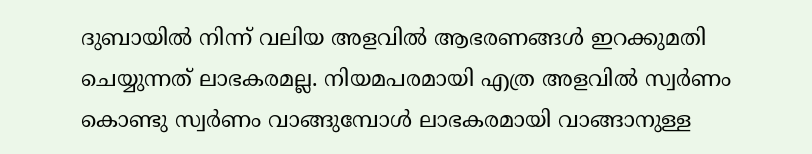ദുബായിൽ നിന്ന് വലിയ അളവിൽ ആഭരണങ്ങൾ ഇറക്കുമതി ചെയ്യുന്നത് ലാഭകരമല്ല. നിയമപരമായി എത്ര അളവിൽ സ്വർണം കൊണ്ടു സ്വർണം വാങ്ങുമ്പോൾ ലാഭകരമായി വാങ്ങാനുള്ള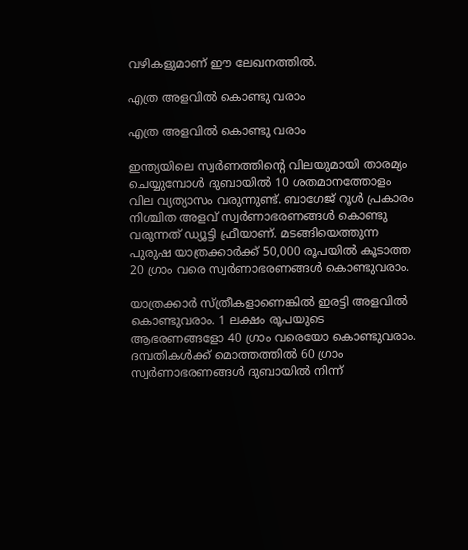വഴികളുമാണ് ഈ ലേഖനത്തിൽ.

എത്ര അളവിൽ കൊണ്ടു വരാം

എത്ര അളവിൽ കൊണ്ടു വരാം

ഇന്ത്യയിലെ സ്വര്‍ണത്തിന്റെ വിലയുമായി താരമ്യം ചെയ്യുമ്പോള്‍ ദുബായില്‍ 10 ശതമാനത്തോളം വില വ്യത്യാസം വരുന്നുണ്ട്. ബാഗേജ് റൂള്‍ പ്രകാരം നിശ്ചിത അളവ് സ്വര്‍ണാഭരണങ്ങള്‍ കൊണ്ടു വരുന്നത് ഡ്യൂട്ടി ഫ്രീയാണ്. മടങ്ങിയെത്തുന്ന പുരുഷ യാത്രക്കാര്‍ക്ക് 50,000 രൂപയില്‍ കൂടാത്ത 20 ഗ്രാം വരെ സ്വര്‍ണാഭരണങ്ങള്‍ കൊണ്ടുവരാം.

യാത്രക്കാർ സ്ത്രീകളാണെങ്കിൽ ഇരട്ടി അളവിൽ കൊണ്ടുവരാം. 1 ലക്ഷം രൂപയുടെ ആഭരണങ്ങളോ 40 ഗ്രാം വരെയോ കൊണ്ടുവരാം. ദമ്പതികള്‍ക്ക് മൊത്തത്തില്‍ 60 ഗ്രാം സ്വര്‍ണാഭരണങ്ങള്‍ ദുബായിൽ നിന്ന്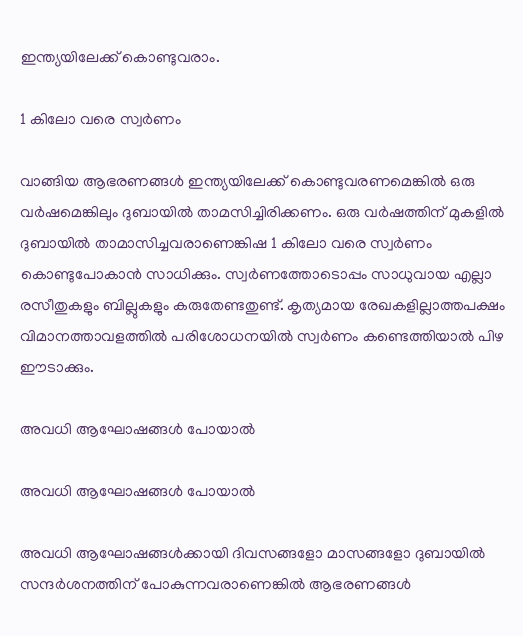ഇന്ത്യയിലേക്ക് കൊണ്ടുവരാം.

1 കിലോ വരെ സ്വര്‍ണം

വാങ്ങിയ ആഭരണങ്ങള്‍ ഇന്ത്യയിലേക്ക് കൊണ്ടുവരണമെങ്കില്‍ ഒരു വര്‍ഷമെങ്കിലും ദുബായില്‍ താമസിച്ചിരിക്കണം. ഒരു വര്‍ഷത്തിന് മുകളിൽ ദുബായിൽ താമാസിച്ചവരാണെങ്കിഷ 1 കിലോ വരെ സ്വര്‍ണം കൊണ്ടുപോകാൻ സാധിക്കും. സ്വർണത്തോടൊപ്പം സാധുവായ എല്ലാ രസീതുകളും ബില്ലുകളും കരുതേണ്ടതുണ്ട്. കൃത്യമായ രേഖകളില്ലാത്തപക്ഷം വിമാനത്താവളത്തില്‍ പരിശോധനയിൽ സ്വർണം കണ്ടെത്തി‌യാൽ പിഴ ഈടാക്കും.

അവധി ആഘോഷങ്ങൾ പോയാൽ

അവധി ആഘോഷങ്ങൾ പോയാൽ

അവധി ആഘോഷങ്ങൾക്കായി ദിവസങ്ങളോ മാസങ്ങളോ ദുബായിൽ സന്ദർശനത്തിന് പോകുന്നവരാണെങ്കിൽ ആഭരണങ്ങൾ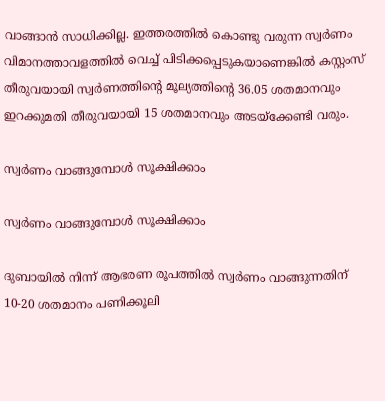വാങ്ങാൻ സാധിക്കില്ല. ഇത്തരത്തിൽ കൊണ്ടു വരുന്ന സ്വർണം വിമാനത്താവളത്തിൽ വെച്ച് പിടിക്കപ്പെടുകയാണെങ്കിൽ കസ്റ്റംസ് തീരുവയായി സ്വർണത്തിന്റെ മൂല്യത്തിന്റെ 36.05 ശതമാനവും ഇറക്കുമതി തീരുവയായി 15 ശതമാനവും അടയ്‌ക്കേണ്ടി വരും.

സ്വർണം വാങ്ങുമ്പോൾ സൂക്ഷിക്കാം

സ്വർണം വാങ്ങുമ്പോൾ സൂക്ഷിക്കാം

ദുബായില്‍ നിന്ന് ആഭരണ രൂപത്തില്‍ സ്വര്‍ണം വാങ്ങുന്നതിന് 10-20 ശതമാനം പണിക്കൂലി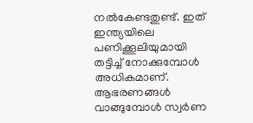നല്‍കേണ്ടതുണ്ട്. ഇത് ഇന്ത്യയിലെ പണിക്കൂലിയുമായി തട്ടിച്ച് നോക്കുമ്പോൾ അധികമാണ്. ആഭരണങ്ങൾ വാങ്ങുമ്പോൾ സ്വർണ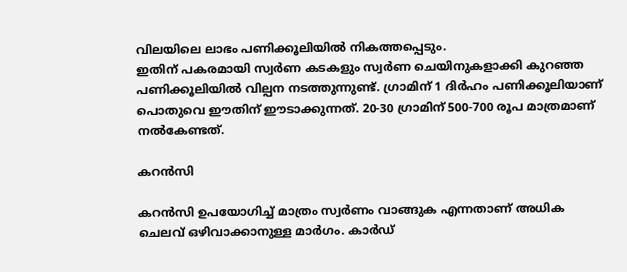വിലയിലെ ലാഭം പണിക്കൂലിയിൽ നികത്തപ്പെടും.
ഇതിന് പകരമായി സ്വര്‍ണ കടകളും സ്വർണ ചെയിനുകളാക്കി കുറഞ്ഞ പണിക്കൂലിയില്‍ വില്പന നടത്തുന്നുണ്ട്. ഗ്രാമിന് 1 ദിര്‍ഹം പണിക്കൂലിയാണ് പൊതുവെ ഈതിന് ഈടാക്കുന്നത്. 20-30 ഗ്രാമിന് 500-700 രൂപ മാത്രമാണ് നല്‍കേണ്ടത്.

കറൻസി

കറൻസി ഉപയോഗിച്ച് മാത്രം സ്വര്‍ണം വാങ്ങുക എന്നതാണ് അധിക ചെലവ് ഒഴിവാക്കാനുള്ള മാർഗം. കാര്‍ഡ്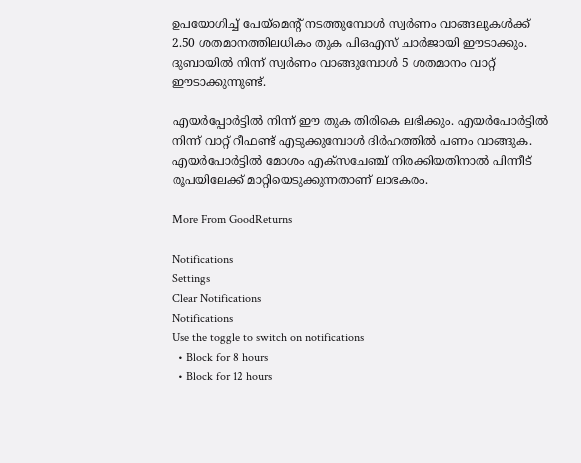ഉപയോഗിച്ച് പേയ്മെന്റ് നടത്തുമ്പോൾ സ്വര്‍ണം വാങ്ങലുകള്‍ക്ക് 2.50 ശതമാനത്തിലധികം തുക പിഒഎസ് ചാര്‍ജായി ഈടാക്കും. ദുബായിൽ നിന്ന് സ്വർണം വാങ്ങുമ്പോൾ 5 ശതമാനം വാറ്റ് ഈടാക്കുന്നുണ്ട്.

എയർപ്പോർട്ടിൽ നിന്ന് ഈ തുക തിരികെ ലഭിക്കും. എയര്‍പോര്‍ട്ടില്‍ നിന്ന് വാറ്റ് റീഫണ്ട് എടുക്കുമ്പോള്‍ ദിര്‍ഹത്തില്‍ പണം വാങ്ങുക. എയര്‍പോര്‍ട്ടില്‍ മോശം എക്‌സചേഞ്ച് നിരക്കിയതിനാൽ പിന്നീട് രൂപയിലേക്ക് മാറ്റിയെടുക്കുന്നതാണ് ലാഭകരം.

More From GoodReturns

Notifications
Settings
Clear Notifications
Notifications
Use the toggle to switch on notifications
  • Block for 8 hours
  • Block for 12 hours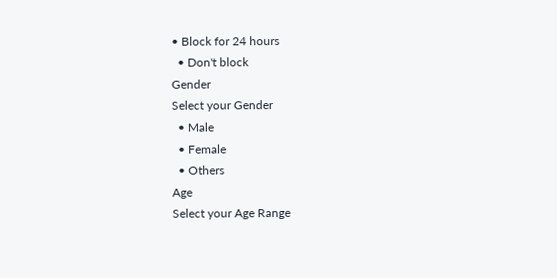• Block for 24 hours
  • Don't block
Gender
Select your Gender
  • Male
  • Female
  • Others
Age
Select your Age Range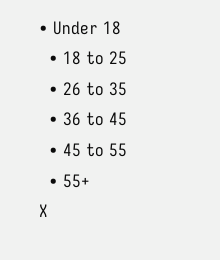• Under 18
  • 18 to 25
  • 26 to 35
  • 36 to 45
  • 45 to 55
  • 55+
X